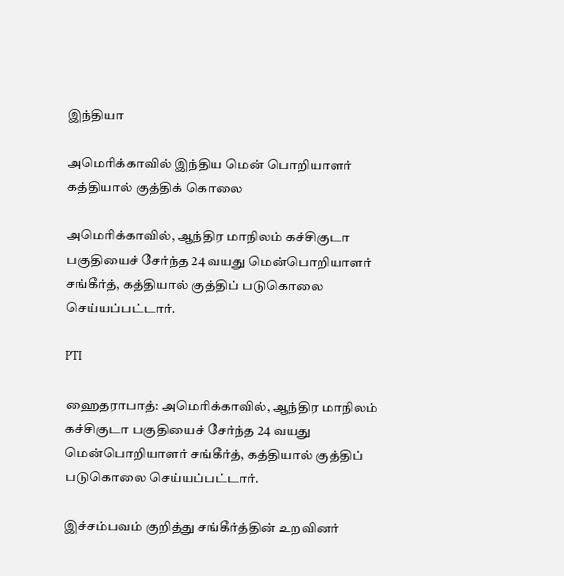இந்தியா

அமெரிக்காவில் இந்திய மென் பொறியாளர் கத்தியால் குத்திக் கொலை

அமெரிக்காவில், ஆந்திர மாநிலம் கச்சிகுடா பகுதியைச் சேர்ந்த 24 வயது மென்பொறியாளர் சங்கீர்த், கத்தியால் குத்திப் படுகொலை செய்யப்பட்டார்.

PTI

ஹைதராபாத்: அமெரிக்காவில், ஆந்திர மாநிலம் கச்சிகுடா பகுதியைச் சேர்ந்த 24 வயது மென்பொறியாளர் சங்கீர்த், கத்தியால் குத்திப் படுகொலை செய்யப்பட்டார்.

இச்சம்பவம் குறித்து சங்கீர்த்தின் உறவினர்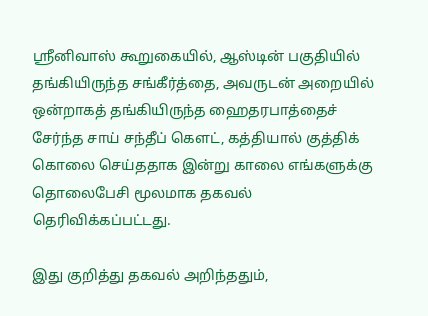ஸ்ரீனிவாஸ் கூறுகையில், ஆஸ்டின் பகுதியில் தங்கியிருந்த சங்கீர்த்தை, அவருடன் அறையில் ஒன்றாகத் தங்கியிருந்த ஹைதரபாத்தைச் சேர்ந்த சாய் சந்தீப் கௌட், கத்தியால் குத்திக் கொலை செய்ததாக இன்று காலை எங்களுக்கு தொலைபேசி மூலமாக தகவல் தெரிவிக்கப்பட்டது.

இது குறித்து தகவல் அறிந்ததும்,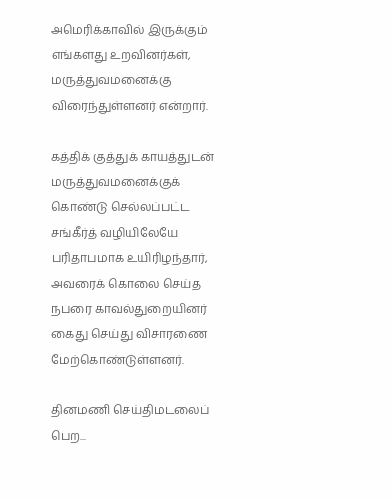அமெரிக்காவில் இருக்கும் எங்களது உறவினர்கள், மருத்துவமனைக்கு விரைந்துள்ளனர் என்றார்.

கத்திக் குத்துக் காயத்துடன் மருத்துவமனைக்குக் கொண்டு செல்லப்பட்ட சங்கீர்த் வழியிலேயே பரிதாபமாக உயிரிழந்தார், அவரைக் கொலை செய்த நபரை காவல்துறையினர் கைது செய்து விசாரணை மேற்கொண்டுள்ளனர்.

தினமணி செய்திமடலைப் பெற...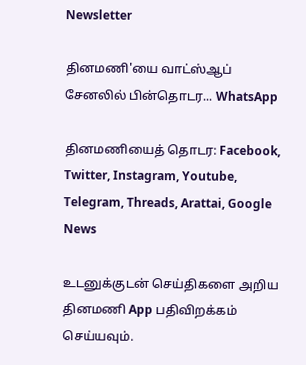Newsletter

தினமணி'யை வாட்ஸ்ஆப் சேனலில் பின்தொடர... WhatsApp

தினமணியைத் தொடர: Facebook, Twitter, Instagram, Youtube, Telegram, Threads, Arattai, Google News

உடனுக்குடன் செய்திகளை அறிய தினமணி App பதிவிறக்கம் செய்யவும்.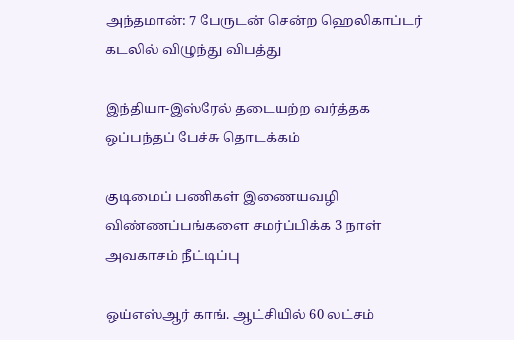அந்தமான்: 7 பேருடன் சென்ற ஹெலிகாப்டர் கடலில் விழுந்து விபத்து

இந்தியா-இஸ்ரேல் தடையற்ற வர்த்தக ஒப்பந்தப் பேச்சு தொடக்கம்

குடிமைப் பணிகள் இணையவழி விண்ணப்பங்களை சமர்ப்பிக்க 3 நாள் அவகாசம் நீட்டிப்பு

ஒய்எஸ்ஆர் காங். ஆட்சியில் 60 லட்சம்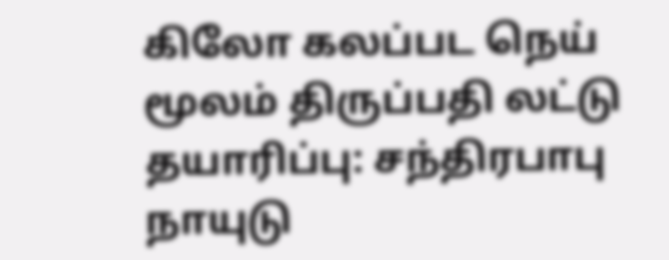கிலோ கலப்பட நெய் மூலம் திருப்பதி லட்டு தயாரிப்பு: சந்திரபாபு நாயுடு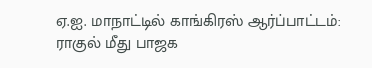ஏ.ஐ. மாநாட்டில் காங்கிரஸ் ஆர்ப்பாட்டம்: ராகுல் மீது பாஜக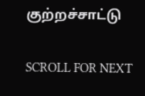குற்றச்சாட்டு

SCROLL FOR NEXT